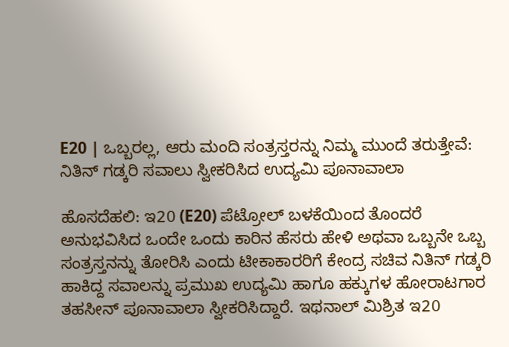E20 | ಒಬ್ಬರಲ್ಲ, ಆರು ಮಂದಿ ಸಂತ್ರಸ್ತರನ್ನು ನಿಮ್ಮ ಮುಂದೆ ತರುತ್ತೇವೆ: ನಿತಿನ್ ಗಡ್ಕರಿ ಸವಾಲು ಸ್ವೀಕರಿಸಿದ ಉದ್ಯಮಿ ಪೂನಾವಾಲಾ

ಹೊಸದೆಹಲಿ: ಇ20 (E20) ಪೆಟ್ರೋಲ್ ಬಳಕೆಯಿಂದ ತೊಂದರೆ ಅನುಭವಿಸಿದ ಒಂದೇ ಒಂದು ಕಾರಿನ ಹೆಸರು ಹೇಳಿ ಅಥವಾ ಒಬ್ಬನೇ ಒಬ್ಬ ಸಂತ್ರಸ್ತನನ್ನು ತೋರಿಸಿ ಎಂದು ಟೀಕಾಕಾರರಿಗೆ ಕೇಂದ್ರ ಸಚಿವ ನಿತಿನ್ ಗಡ್ಕರಿ ಹಾಕಿದ್ದ ಸವಾಲನ್ನು ಪ್ರಮುಖ ಉದ್ಯಮಿ ಹಾಗೂ ಹಕ್ಕುಗಳ ಹೋರಾಟಗಾರ ತಹಸೀನ್ ಪೂನಾವಾಲಾ ಸ್ವೀಕರಿಸಿದ್ದಾರೆ. ಇಥನಾಲ್ ಮಿಶ್ರಿತ ಇ20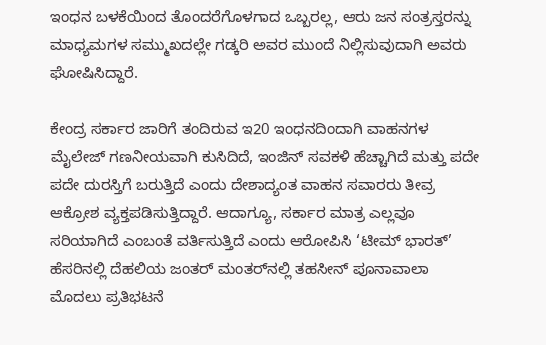ಇಂಧನ ಬಳಕೆಯಿಂದ ತೊಂದರೆಗೊಳಗಾದ ಒಬ್ಬರಲ್ಲ, ಆರು ಜನ ಸಂತ್ರಸ್ತರನ್ನು ಮಾಧ್ಯಮಗಳ ಸಮ್ಮುಖದಲ್ಲೇ ಗಡ್ಕರಿ ಅವರ ಮುಂದೆ ನಿಲ್ಲಿಸುವುದಾಗಿ ಅವರು ಘೋಷಿಸಿದ್ದಾರೆ.

ಕೇಂದ್ರ ಸರ್ಕಾರ ಜಾರಿಗೆ ತಂದಿರುವ ಇ20 ಇಂಧನದಿಂದಾಗಿ ವಾಹನಗಳ ಮೈಲೇಜ್ ಗಣನೀಯವಾಗಿ ಕುಸಿದಿದೆ, ಇಂಜಿನ್ ಸವಕಳಿ ಹೆಚ್ಚಾಗಿದೆ ಮತ್ತು ಪದೇ ಪದೇ ದುರಸ್ತಿಗೆ ಬರುತ್ತಿದೆ ಎಂದು ದೇಶಾದ್ಯಂತ ವಾಹನ ಸವಾರರು ತೀವ್ರ ಆಕ್ರೋಶ ವ್ಯಕ್ತಪಡಿಸುತ್ತಿದ್ದಾರೆ. ಆದಾಗ್ಯೂ, ಸರ್ಕಾರ ಮಾತ್ರ ಎಲ್ಲವೂ ಸರಿಯಾಗಿದೆ ಎಂಬಂತೆ ವರ್ತಿಸುತ್ತಿದೆ ಎಂದು ಆರೋಪಿಸಿ ‘ಟೀಮ್ ಭಾರತ್’ ಹೆಸರಿನಲ್ಲಿ ದೆಹಲಿಯ ಜಂತರ್ ಮಂತರ್‌ನಲ್ಲಿ ತಹಸೀನ್ ಪೂನಾವಾಲಾ ಮೊದಲು ಪ್ರತಿಭಟನೆ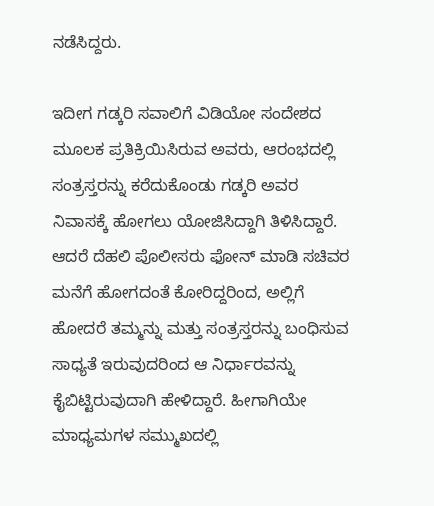ನಡೆಸಿದ್ದರು.

ಇದೀಗ ಗಡ್ಕರಿ ಸವಾಲಿಗೆ ವಿಡಿಯೋ ಸಂದೇಶದ ಮೂಲಕ ಪ್ರತಿಕ್ರಿಯಿಸಿರುವ ಅವರು, ಆರಂಭದಲ್ಲಿ ಸಂತ್ರಸ್ತರನ್ನು ಕರೆದುಕೊಂಡು ಗಡ್ಕರಿ ಅವರ ನಿವಾಸಕ್ಕೆ ಹೋಗಲು ಯೋಜಿಸಿದ್ದಾಗಿ ತಿಳಿಸಿದ್ದಾರೆ. ಆದರೆ ದೆಹಲಿ ಪೊಲೀಸರು ಫೋನ್ ಮಾಡಿ ಸಚಿವರ ಮನೆಗೆ ಹೋಗದಂತೆ ಕೋರಿದ್ದರಿಂದ, ಅಲ್ಲಿಗೆ ಹೋದರೆ ತಮ್ಮನ್ನು ಮತ್ತು ಸಂತ್ರಸ್ತರನ್ನು ಬಂಧಿಸುವ ಸಾಧ್ಯತೆ ಇರುವುದರಿಂದ ಆ ನಿರ್ಧಾರವನ್ನು ಕೈಬಿಟ್ಟಿರುವುದಾಗಿ ಹೇಳಿದ್ದಾರೆ. ಹೀಗಾಗಿಯೇ ಮಾಧ್ಯಮಗಳ ಸಮ್ಮುಖದಲ್ಲಿ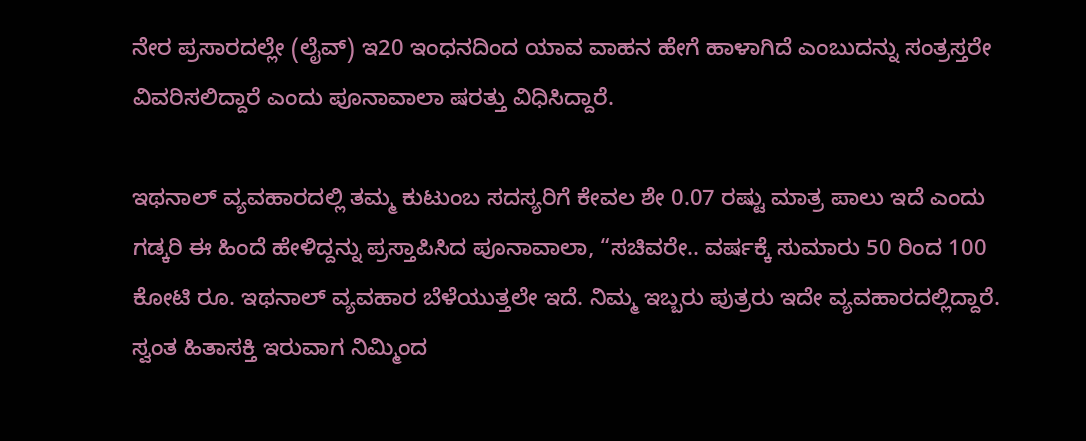ನೇರ ಪ್ರಸಾರದಲ್ಲೇ (ಲೈವ್) ಇ20 ಇಂಧನದಿಂದ ಯಾವ ವಾಹನ ಹೇಗೆ ಹಾಳಾಗಿದೆ ಎಂಬುದನ್ನು ಸಂತ್ರಸ್ತರೇ ವಿವರಿಸಲಿದ್ದಾರೆ ಎಂದು ಪೂನಾವಾಲಾ ಷರತ್ತು ವಿಧಿಸಿದ್ದಾರೆ.

ಇಥನಾಲ್ ವ್ಯವಹಾರದಲ್ಲಿ ತಮ್ಮ ಕುಟುಂಬ ಸದಸ್ಯರಿಗೆ ಕೇವಲ ಶೇ 0.07 ರಷ್ಟು ಮಾತ್ರ ಪಾಲು ಇದೆ ಎಂದು ಗಡ್ಕರಿ ಈ ಹಿಂದೆ ಹೇಳಿದ್ದನ್ನು ಪ್ರಸ್ತಾಪಿಸಿದ ಪೂನಾವಾಲಾ, “ಸಚಿವರೇ.. ವರ್ಷಕ್ಕೆ ಸುಮಾರು 50 ರಿಂದ 100 ಕೋಟಿ ರೂ. ಇಥನಾಲ್ ವ್ಯವಹಾರ ಬೆಳೆಯುತ್ತಲೇ ಇದೆ. ನಿಮ್ಮ ಇಬ್ಬರು ಪುತ್ರರು ಇದೇ ವ್ಯವಹಾರದಲ್ಲಿದ್ದಾರೆ. ಸ್ವಂತ ಹಿತಾಸಕ್ತಿ ಇರುವಾಗ ನಿಮ್ಮಿಂದ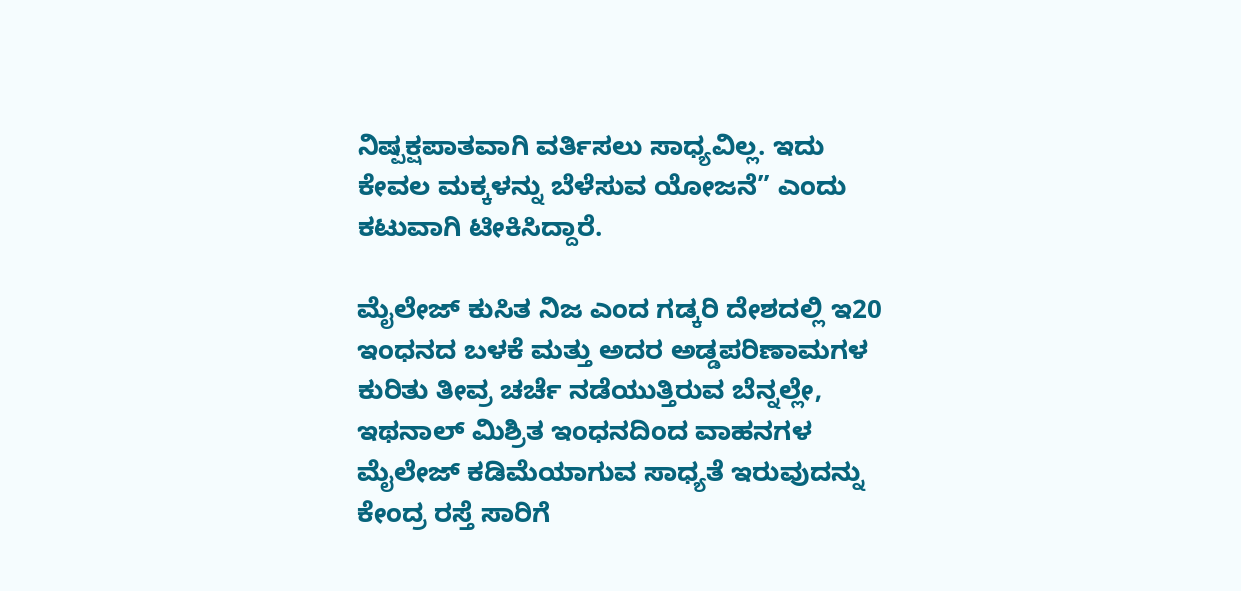ನಿಷ್ಪಕ್ಷಪಾತವಾಗಿ ವರ್ತಿಸಲು ಸಾಧ್ಯವಿಲ್ಲ. ಇದು ಕೇವಲ ಮಕ್ಕಳನ್ನು ಬೆಳೆಸುವ ಯೋಜನೆ” ಎಂದು ಕಟುವಾಗಿ ಟೀಕಿಸಿದ್ದಾರೆ.

ಮೈಲೇಜ್ ಕುಸಿತ ನಿಜ ಎಂದ ಗಡ್ಕರಿ ದೇಶದಲ್ಲಿ ಇ20 ಇಂಧನದ ಬಳಕೆ ಮತ್ತು ಅದರ ಅಡ್ಡಪರಿಣಾಮಗಳ ಕುರಿತು ತೀವ್ರ ಚರ್ಚೆ ನಡೆಯುತ್ತಿರುವ ಬೆನ್ನಲ್ಲೇ, ಇಥನಾಲ್ ಮಿಶ್ರಿತ ಇಂಧನದಿಂದ ವಾಹನಗಳ ಮೈಲೇಜ್ ಕಡಿಮೆಯಾಗುವ ಸಾಧ್ಯತೆ ಇರುವುದನ್ನು ಕೇಂದ್ರ ರಸ್ತೆ ಸಾರಿಗೆ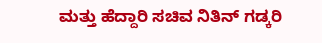ಮತ್ತು ಹೆದ್ದಾರಿ ಸಚಿವ ನಿತಿನ್ ಗಡ್ಕರಿ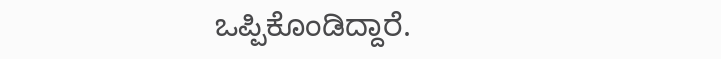ಒಪ್ಪಿಕೊಂಡಿದ್ದಾರೆ.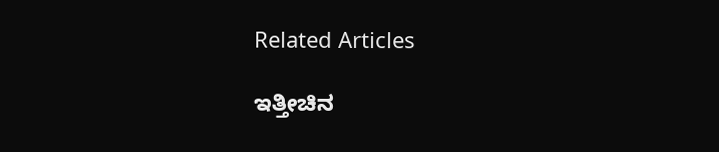Related Articles

ಇತ್ತೀಚಿನ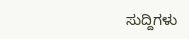ಸುದ್ದಿಗಳು